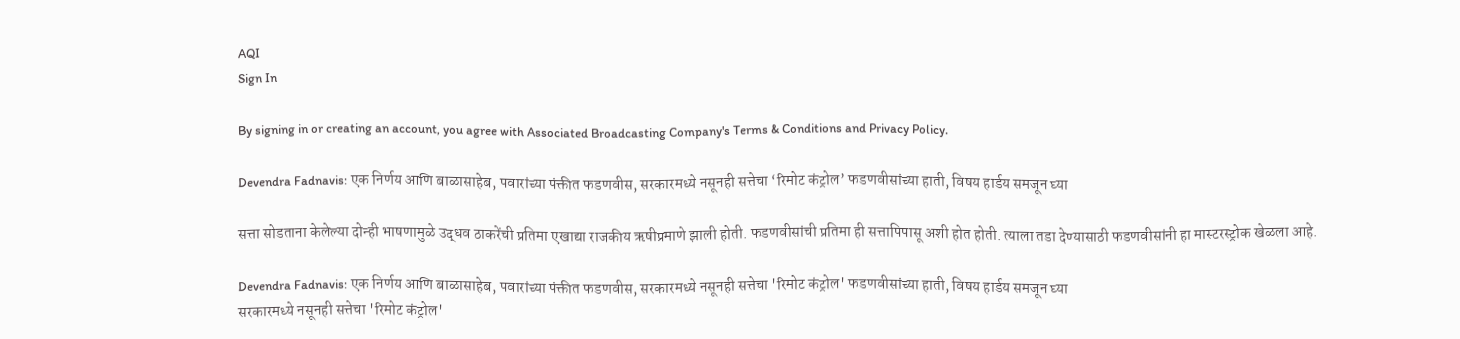AQI
Sign In

By signing in or creating an account, you agree with Associated Broadcasting Company's Terms & Conditions and Privacy Policy.

Devendra Fadnavis: एक निर्णय आणि बाळासाहेब, पवारांच्या पंक्तीत फडणवीस, सरकारमध्ये नसूनही सत्तेचा ‘रिमोट कंट्रोल’ फडणवीसांच्या हाती, विषय हार्डय समजून घ्या

सत्ता सोडताना केलेल्या दोन्ही भाषणामुळे उद्धव ठाकरेंची प्रतिमा एखाद्या राजकीय ऋषीप्रमाणे झाली होती. फडणवीसांची प्रतिमा ही सत्तापिपासू अशी होत होती. त्याला तडा देण्यासाठी फडणवीसांनी हा मास्टरस्ट्रोक खेळला आहे.

Devendra Fadnavis: एक निर्णय आणि बाळासाहेब, पवारांच्या पंक्तीत फडणवीस, सरकारमध्ये नसूनही सत्तेचा 'रिमोट कंट्रोल' फडणवीसांच्या हाती, विषय हार्डय समजून घ्या
सरकारमध्ये नसूनही सत्तेचा 'रिमोट कंट्रोल'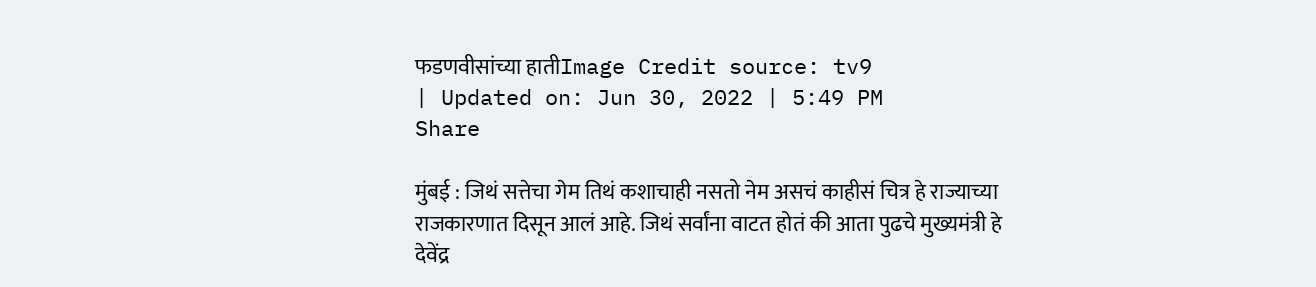फडणवीसांच्या हातीImage Credit source: tv9
| Updated on: Jun 30, 2022 | 5:49 PM
Share

मुंबई : जिथं सत्तेचा गेम तिथं कशाचाही नसतो नेम असचं काहीसं चित्र हे राज्याच्या राजकारणात दिसून आलं आहे. जिथं सर्वांना वाटत होतं की आता पुढचे मुख्यमंत्री हे देवेंद्र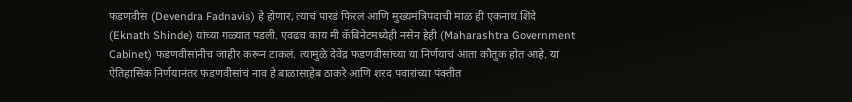फडणवीस (Devendra Fadnavis) हे होणार, त्याचं पारडं फिरलं आणि मुख्यमंत्रिपदाची माळ ही एकनाथ शिंदे (Eknath Shinde) यांच्या गळ्यात पडली. एवढच काय मी कॅबिनेटमध्येही नसेन हेही (Maharashtra Government Cabinet) फडणवीसांनीच जाहीर करून टाकलं. त्यामुळे देवेंद्र फडणवीसांच्या या निर्णयाचं आता कौतुक होत आहे. या ऐतिहासिक निर्णयानंतर फडणवीसांचं नाव हे बाळासाहेब ठाकरे आणि शरद पवारांच्या पंक्तीत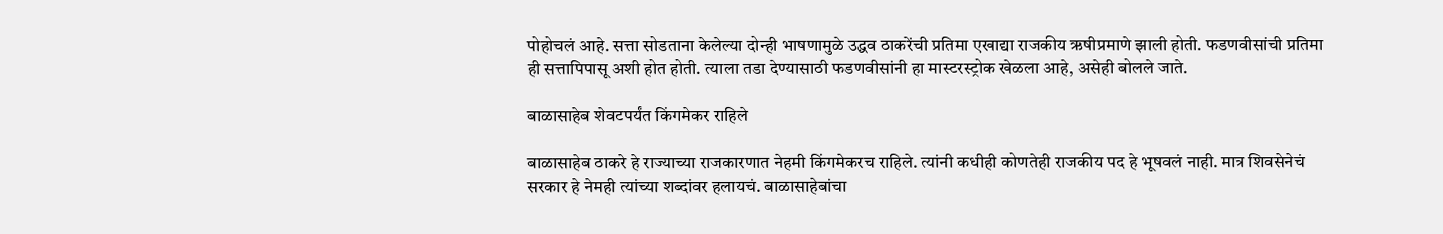पोहोचलं आहे. सत्ता सोडताना केलेल्या दोन्ही भाषणामुळे उद्धव ठाकरेंची प्रतिमा एखाद्या राजकीय ऋषीप्रमाणे झाली होती. फडणवीसांची प्रतिमा ही सत्तापिपासू अशी होत होती. त्याला तडा देण्यासाठी फडणवीसांनी हा मास्टरस्ट्रोक खेळला आहे, असेही बोलले जाते.

बाळासाहेब शेवटपर्यंत किंगमेकर राहिले

बाळासाहेब ठाकरे हे राज्याच्या राजकारणात नेहमी किंगमेकरच राहिले. त्यांनी कधीही कोणतेही राजकीय पद हे भूषवलं नाही. मात्र शिवसेनेचं सरकार हे नेमही त्यांच्या शब्दांवर हलायचं. बाळासाहेबांचा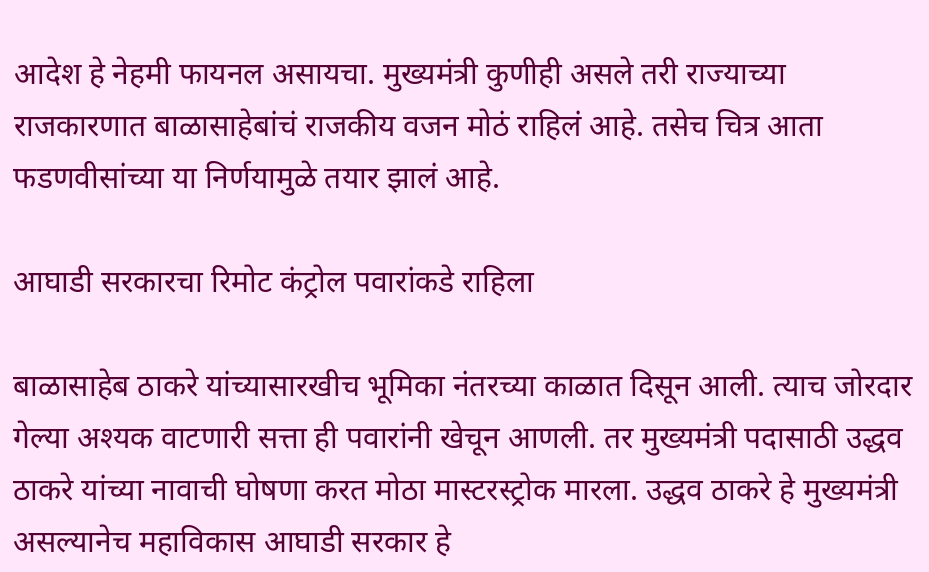आदेश हे नेहमी फायनल असायचा. मुख्यमंत्री कुणीही असले तरी राज्याच्या राजकारणात बाळासाहेबांचं राजकीय वजन मोठं राहिलं आहे. तसेच चित्र आता फडणवीसांच्या या निर्णयामुळे तयार झालं आहे.

आघाडी सरकारचा रिमोट कंट्रोल पवारांकडे राहिला

बाळासाहेब ठाकरे यांच्यासारखीच भूमिका नंतरच्या काळात दिसून आली. त्याच जोरदार गेल्या अश्यक वाटणारी सत्ता ही पवारांनी खेचून आणली. तर मुख्यमंत्री पदासाठी उद्धव ठाकरे यांच्या नावाची घोषणा करत मोठा मास्टरस्ट्रोक मारला. उद्धव ठाकरे हे मुख्यमंत्री असल्यानेच महाविकास आघाडी सरकार हे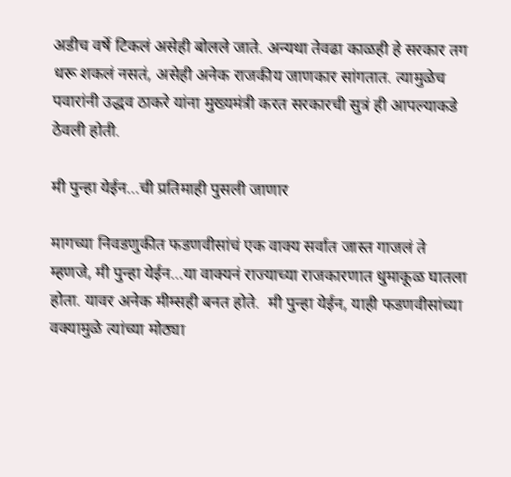अडीच वर्षे टिकलं असेही बोलले जाते. अन्यथा तेवढा काळही हे सरकार तग धरू शकलं नसतं, असेही अनेक राजकीय जाणकार सांगतात. त्यामुळेच पवारांनी उद्धव ठाकरे यांना मुख्यमंत्री करत सरकारची सुत्रं ही आपल्याकडे ठेवली होती.

मी पुन्हा येईन…ची प्रतिमाही पुसली जाणार

मागच्या निवडणुकीत फडणवीसांचं एक वाक्य सर्वात जास्त गाजलं ते म्हणजे, मी पुन्हा येईन…या वाक्यनं राज्याच्या राजकारणात धुमाकूळ घातला होता. यावर अनेक मीम्सही बनत होते.  मी पुन्हा येईन, याही फडणवीसांच्या वक्यामुळे त्यांच्या मोठ्या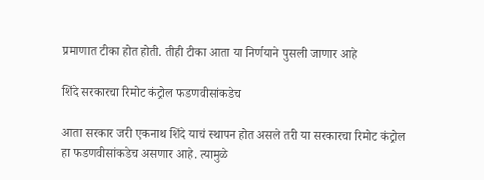प्रमाणात टीका होत होती. तीही टीका आता या निर्णयाने पुसली जाणार आहे

शिंदे सरकारचा रिमोट कंट्रोल फडणवीसांकडेच

आता सरकार जरी एकनाथ शिंदे याचं स्थापन होत असले तरी या सरकारचा रिमोट कंट्रोल हा फडणवीसांकडेच असणार आहे. त्यामुळे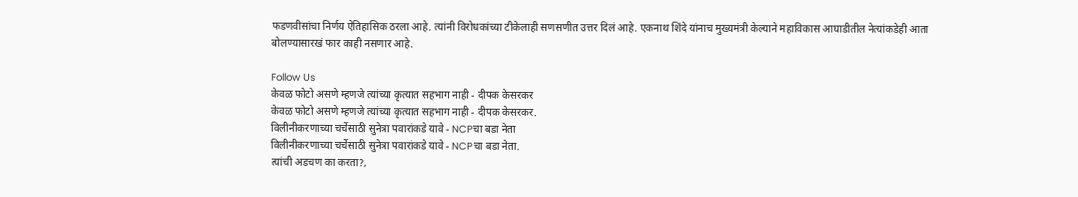फडणवीसांचा निर्णय ऐतिहासिक ठरला आहे. त्यांनी विरोधकांच्या टीकेलाही सणसणीत उत्तर दिलं आहे. एकनाथ शिंदे यांनाच मुख्यमंत्री केल्याने महाविकास आघाडीतील नेत्यांकडेही आता बोलण्यासारखं फार काही नसणार आहे.

Follow Us
केवळ फोटो असणे म्हणजे त्यांच्या कृत्यात सहभाग नाही - दीपक केसरकर
केवळ फोटो असणे म्हणजे त्यांच्या कृत्यात सहभाग नाही - दीपक केसरकर.
विलीनीकरणाच्या चर्चेसाठी सुनेत्रा पवारांकडे यावे - NCPचा बडा नेता
विलीनीकरणाच्या चर्चेसाठी सुनेत्रा पवारांकडे यावे - NCPचा बडा नेता.
त्यांची अडचण का करता?,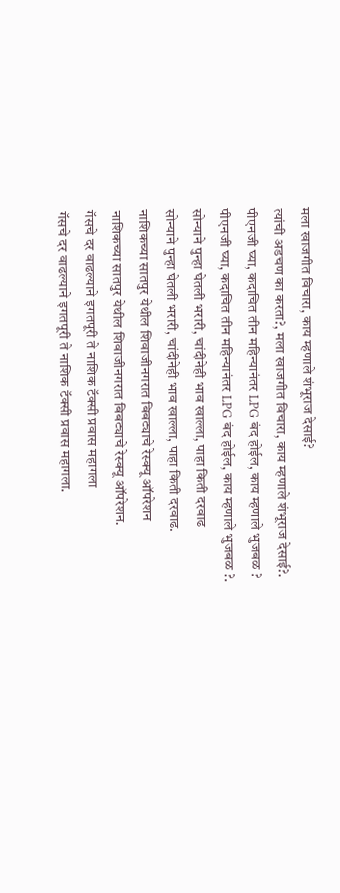मला खाजगीत विचारा, काय म्हणाले शंभूराज देसाई?
त्यांची अडचण का करता?, मला खाजगीत विचारा, काय म्हणाले शंभूराज देसाई?.
पीएनजी घ्या, कदाचित तीन महिन्यानंतर LPG बंद होईल, काय म्हणाले भुजबळ ?
पीएनजी घ्या, कदाचित तीन महिन्यानंतर LPG बंद होईल, काय म्हणाले भुजबळ ?.
सोन्याने पुन्हा घेतली भरारी, चांदीनेही भाव खाल्ला, पाहा किती दरवाढ
सोन्याने पुन्हा घेतली भरारी, चांदीनेही भाव खाल्ला, पाहा किती दरवाढ.
नाशिकच्या सातपुर येथील शिवाजीनगरात बिबट्याचे रेस्क्यू ऑपरेशन
नाशिकच्या सातपुर येथील शिवाजीनगरात बिबट्याचे रेस्क्यू ऑपरेशन.
गॅसचे दर वाढल्याने इगतपूरी ते नाशिक टॅक्सी प्रवास महागला
गॅसचे दर वाढल्याने इगतपूरी ते नाशिक टॅक्सी प्रवास महागला.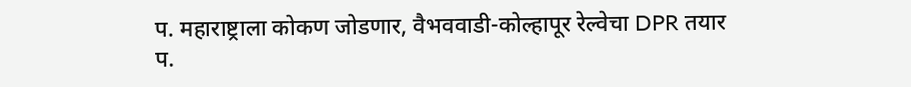प. महाराष्ट्राला कोकण जोडणार, वैभववाडी-कोल्हापूर रेल्वेचा DPR तयार
प.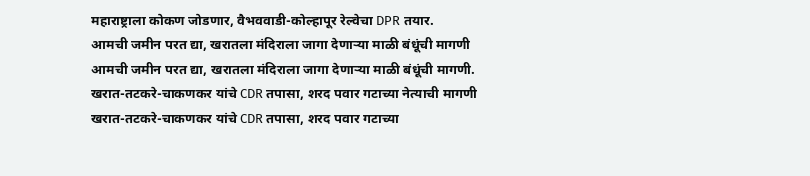महाराष्ट्राला कोकण जोडणार, वैभववाडी-कोल्हापूर रेल्वेचा DPR तयार.
आमची जमीन परत द्या, खरातला मंदिराला जागा देणाऱ्या माळी बंधूंची मागणी
आमची जमीन परत द्या, खरातला मंदिराला जागा देणाऱ्या माळी बंधूंची मागणी.
खरात-तटकरे-चाकणकर यांचे CDR तपासा, शरद पवार गटाच्या नेत्याची मागणी
खरात-तटकरे-चाकणकर यांचे CDR तपासा, शरद पवार गटाच्या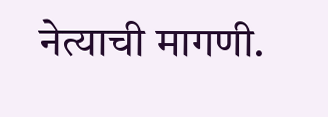नेत्याची मागणी.